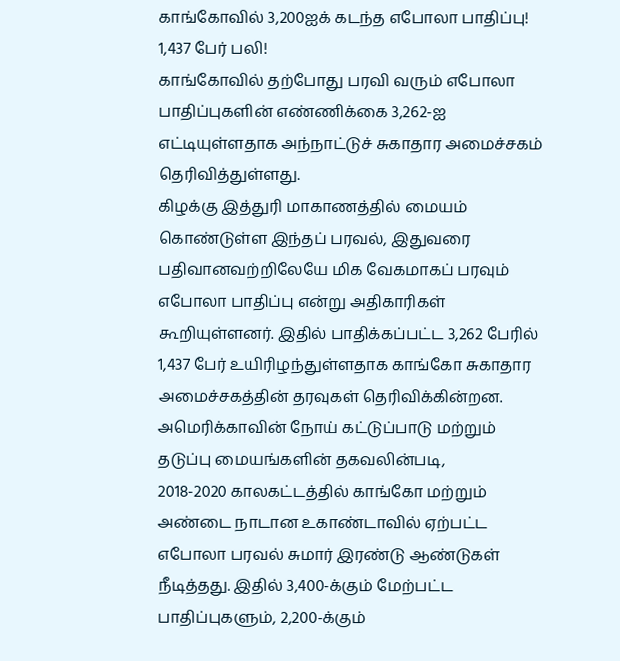காங்கோவில் 3,200ஐக் கடந்த எபோலா பாதிப்பு! 1,437 பேர் பலி!
காங்கோவில் தற்போது பரவி வரும் எபோலா பாதிப்புகளின் எண்ணிக்கை 3,262-ஐ எட்டியுள்ளதாக அந்நாட்டுச் சுகாதார அமைச்சகம் தெரிவித்துள்ளது.
கிழக்கு இத்துரி மாகாணத்தில் மையம் கொண்டுள்ள இந்தப் பரவல், இதுவரை பதிவானவற்றிலேயே மிக வேகமாகப் பரவும் எபோலா பாதிப்பு என்று அதிகாரிகள் கூறியுள்ளனர். இதில் பாதிக்கப்பட்ட 3,262 பேரில் 1,437 பேர் உயிரிழந்துள்ளதாக காங்கோ சுகாதார அமைச்சகத்தின் தரவுகள் தெரிவிக்கின்றன.
அமெரிக்காவின் நோய் கட்டுப்பாடு மற்றும் தடுப்பு மையங்களின் தகவலின்படி,
2018-2020 காலகட்டத்தில் காங்கோ மற்றும் அண்டை நாடான உகாண்டாவில் ஏற்பட்ட எபோலா பரவல் சுமார் இரண்டு ஆண்டுகள் நீடித்தது. இதில் 3,400-க்கும் மேற்பட்ட பாதிப்புகளும், 2,200-க்கும்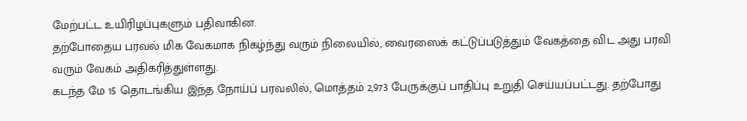மேற்பட்ட உயிரிழப்புகளும் பதிவாகின.
தற்போதைய பரவல் மிக வேகமாக நிகழ்ந்து வரும் நிலையில், வைரஸைக் கட்டுப்படுத்தும் வேகத்தை விட அது பரவி வரும் வேகம் அதிகரித்துள்ளது.
கடந்த மே 15 தொடங்கிய இந்த நோய்ப் பரவலில், மொத்தம் 2,973 பேருக்குப் பாதிப்பு உறுதி செய்யப்பட்டது. தற்போது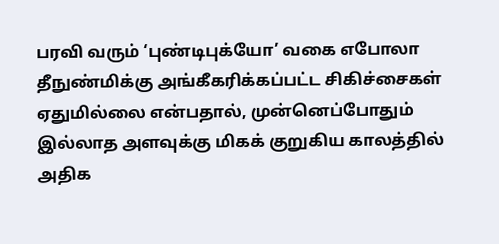பரவி வரும் ‘புண்டிபுக்யோ’ வகை எபோலா தீநுண்மிக்கு அங்கீகரிக்கப்பட்ட சிகிச்சைகள் ஏதுமில்லை என்பதால், முன்னெப்போதும் இல்லாத அளவுக்கு மிகக் குறுகிய காலத்தில் அதிக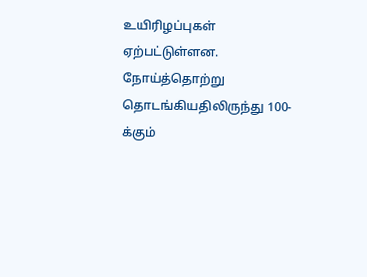உயிரிழப்புகள் ஏற்பட்டுள்ளன. நோய்த்தொற்று தொடங்கியதிலிருந்து 100-க்கும்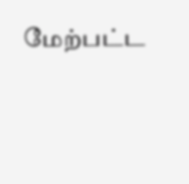மேற்பட்ட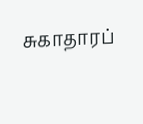சுகாதாரப்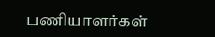பணியாளர்கள்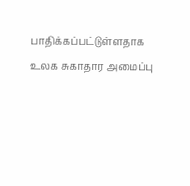பாதிக்கப்பட்டுள்ளதாக உலக சுகாதார அமைப்பு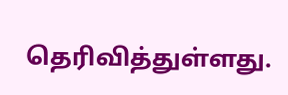தெரிவித்துள்ளது.